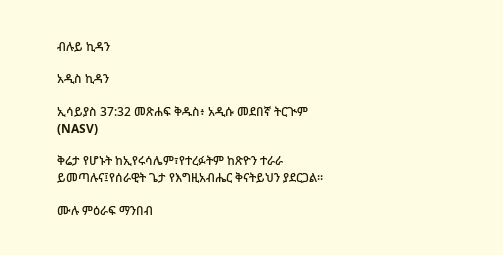ብሉይ ኪዳን

አዲስ ኪዳን

ኢሳይያስ 37:32 መጽሐፍ ቅዱስ፥ አዲሱ መደበኛ ትርጒም (NASV)

ቅሬታ የሆኑት ከኢየሩሳሌም፣የተረፉትም ከጽዮን ተራራ ይመጣሉና፤የሰራዊት ጌታ የእግዚአብሔር ቅናትይህን ያደርጋል።

ሙሉ ምዕራፍ ማንበብ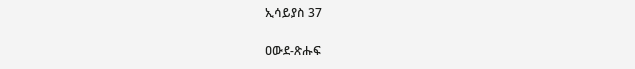ኢሳይያስ 37

ዐውደ-ጽሑፍ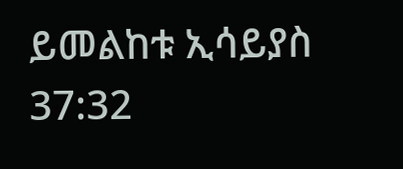ይመልከቱ ኢሳይያስ 37:32